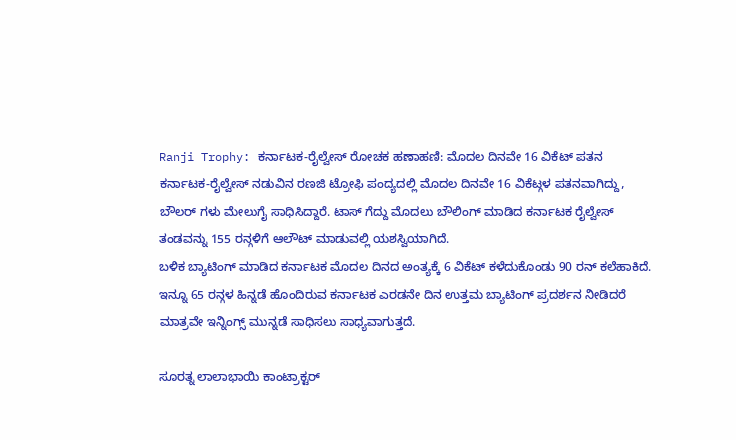Ranji Trophy: ಕರ್ನಾಟಕ-ರೈಲ್ವೇಸ್ ರೋಚಕ ಹಣಾಹಣಿ: ಮೊದಲ ದಿನವೇ 16 ವಿಕೆಟ್ ಪತನ
ಕರ್ನಾಟಕ-ರೈಲ್ವೇಸ್ ನಡುವಿನ ರಣಜಿ ಟ್ರೋಫಿ ಪಂದ್ಯದಲ್ಲಿ ಮೊದಲ ದಿನವೇ 16 ವಿಕೆಟ್ಗಳ ಪತನವಾಗಿದ್ದು, ಬೌಲರ್ ಗಳು ಮೇಲುಗೈ ಸಾಧಿಸಿದ್ದಾರೆ. ಟಾಸ್ ಗೆದ್ದು ಮೊದಲು ಬೌಲಿಂಗ್ ಮಾಡಿದ ಕರ್ನಾಟಕ ರೈಲ್ವೇಸ್ ತಂಡವನ್ನು 155 ರನ್ಗಳಿಗೆ ಆಲೌಟ್ ಮಾಡುವಲ್ಲಿ ಯಶಸ್ವಿಯಾಗಿದೆ.
ಬಳಿಕ ಬ್ಯಾಟಿಂಗ್ ಮಾಡಿದ ಕರ್ನಾಟಕ ಮೊದಲ ದಿನದ ಅಂತ್ಯಕ್ಕೆ 6 ವಿಕೆಟ್ ಕಳೆದುಕೊಂಡು 90 ರನ್ ಕಲೆಹಾಕಿದೆ. ಇನ್ನೂ 65 ರನ್ಗಳ ಹಿನ್ನಡೆ ಹೊಂದಿರುವ ಕರ್ನಾಟಕ ಎರಡನೇ ದಿನ ಉತ್ತಮ ಬ್ಯಾಟಿಂಗ್ ಪ್ರದರ್ಶನ ನೀಡಿದರೆ ಮಾತ್ರವೇ ಇನ್ನಿಂಗ್ಸ್ ಮುನ್ನಡೆ ಸಾಧಿಸಲು ಸಾಧ್ಯವಾಗುತ್ತದೆ.

ಸೂರತ್ನ ಲಾಲಾಭಾಯಿ ಕಾಂಟ್ರಾಕ್ಟರ್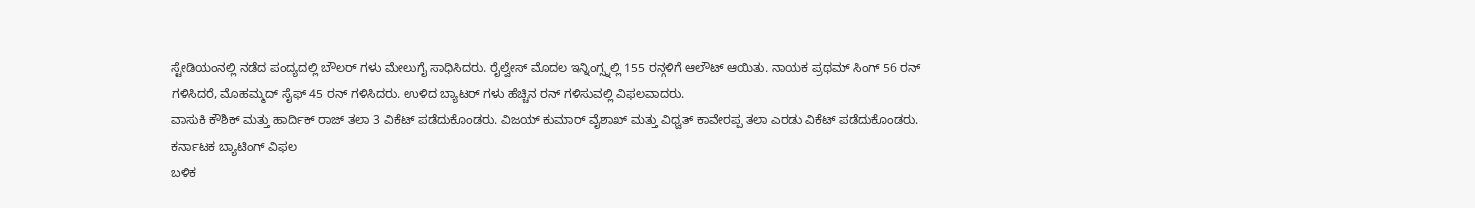ಸ್ಟೇಡಿಯಂನಲ್ಲಿ ನಡೆದ ಪಂದ್ಯದಲ್ಲಿ ಬೌಲರ್ ಗಳು ಮೇಲುಗೈ ಸಾಧಿಸಿದರು. ರೈಲ್ವೇಸ್ ಮೊದಲ ಇನ್ನಿಂಗ್ಸ್ನಲ್ಲಿ 155 ರನ್ಗಳಿಗೆ ಆಲೌಟ್ ಆಯಿತು. ನಾಯಕ ಪ್ರಥಮ್ ಸಿಂಗ್ 56 ರನ್ ಗಳಿಸಿದರೆ, ಮೊಹಮ್ಮದ್ ಸೈಫ್ 45 ರನ್ ಗಳಿಸಿದರು. ಉಳಿದ ಬ್ಯಾಟರ್ ಗಳು ಹೆಚ್ಚಿನ ರನ್ ಗಳಿಸುವಲ್ಲಿ ವಿಫಲವಾದರು.
ವಾಸುಕಿ ಕೌಶಿಕ್ ಮತ್ತು ಹಾರ್ದಿಕ್ ರಾಜ್ ತಲಾ 3 ವಿಕೆಟ್ ಪಡೆದುಕೊಂಡರು. ವಿಜಯ್ ಕುಮಾರ್ ವೈಶಾಖ್ ಮತ್ತು ವಿಧ್ವತ್ ಕಾವೇರಪ್ಪ ತಲಾ ಎರಡು ವಿಕೆಟ್ ಪಡೆದುಕೊಂಡರು.
ಕರ್ನಾಟಕ ಬ್ಯಾಟಿಂಗ್ ವಿಫಲ
ಬಳಿಕ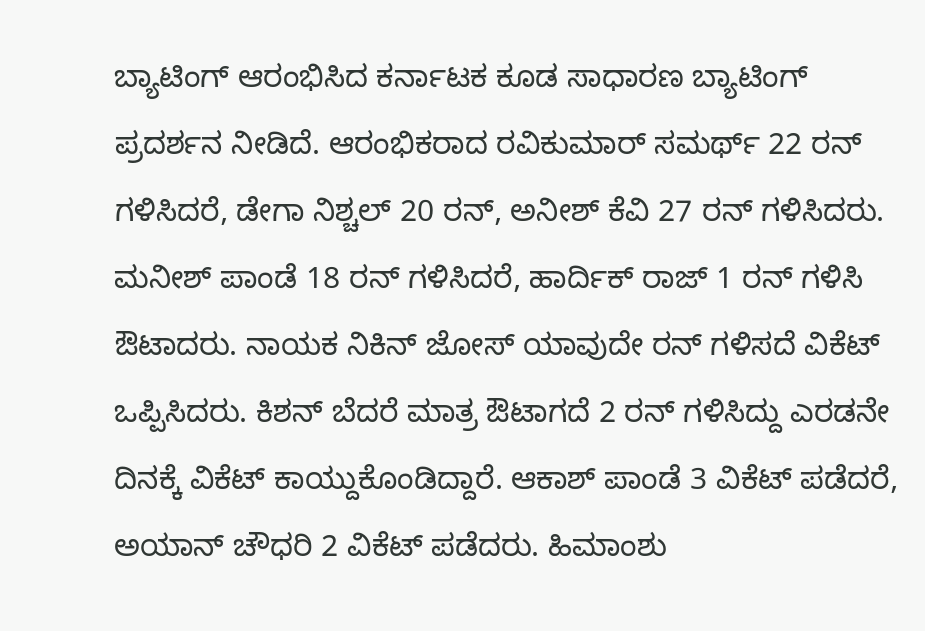ಬ್ಯಾಟಿಂಗ್ ಆರಂಭಿಸಿದ ಕರ್ನಾಟಕ ಕೂಡ ಸಾಧಾರಣ ಬ್ಯಾಟಿಂಗ್ ಪ್ರದರ್ಶನ ನೀಡಿದೆ. ಆರಂಭಿಕರಾದ ರವಿಕುಮಾರ್ ಸಮರ್ಥ್ 22 ರನ್ ಗಳಿಸಿದರೆ, ಡೇಗಾ ನಿಶ್ಚಲ್ 20 ರನ್, ಅನೀಶ್ ಕೆವಿ 27 ರನ್ ಗಳಿಸಿದರು. ಮನೀಶ್ ಪಾಂಡೆ 18 ರನ್ ಗಳಿಸಿದರೆ, ಹಾರ್ದಿಕ್ ರಾಜ್ 1 ರನ್ ಗಳಿಸಿ ಔಟಾದರು. ನಾಯಕ ನಿಕಿನ್ ಜೋಸ್ ಯಾವುದೇ ರನ್ ಗಳಿಸದೆ ವಿಕೆಟ್ ಒಪ್ಪಿಸಿದರು. ಕಿಶನ್ ಬೆದರೆ ಮಾತ್ರ ಔಟಾಗದೆ 2 ರನ್ ಗಳಿಸಿದ್ದು ಎರಡನೇ ದಿನಕ್ಕೆ ವಿಕೆಟ್ ಕಾಯ್ದುಕೊಂಡಿದ್ದಾರೆ. ಆಕಾಶ್ ಪಾಂಡೆ 3 ವಿಕೆಟ್ ಪಡೆದರೆ, ಅಯಾನ್ ಚೌಧರಿ 2 ವಿಕೆಟ್ ಪಡೆದರು. ಹಿಮಾಂಶು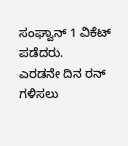ಸಂಘ್ವಾನ್ 1 ವಿಕೆಟ್ ಪಡೆದರು.
ಎರಡನೇ ದಿನ ರನ್ ಗಳಿಸಲು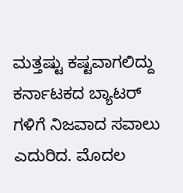ಮತ್ತಷ್ಟು ಕಷ್ಟವಾಗಲಿದ್ದು ಕರ್ನಾಟಕದ ಬ್ಯಾಟರ್ ಗಳಿಗೆ ನಿಜವಾದ ಸವಾಲು ಎದುರಿದ. ಮೊದಲ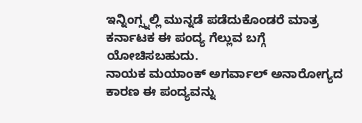ಇನ್ನಿಂಗ್ಸ್ನಲ್ಲಿ ಮುನ್ನಡೆ ಪಡೆದುಕೊಂಡರೆ ಮಾತ್ರ ಕರ್ನಾಟಕ ಈ ಪಂದ್ಯ ಗೆಲ್ಲುವ ಬಗ್ಗೆ ಯೋಚಿಸಬಹುದು.
ನಾಯಕ ಮಯಾಂಕ್ ಅಗರ್ವಾಲ್ ಅನಾರೋಗ್ಯದ ಕಾರಣ ಈ ಪಂದ್ಯವನ್ನು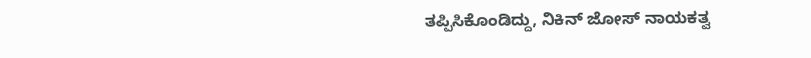ತಪ್ಪಿಸಿಕೊಂಡಿದ್ದು, ನಿಕಿನ್ ಜೋಸ್ ನಾಯಕತ್ವ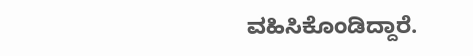ವಹಿಸಿಕೊಂಡಿದ್ದಾರೆ.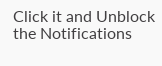Click it and Unblock the Notifications